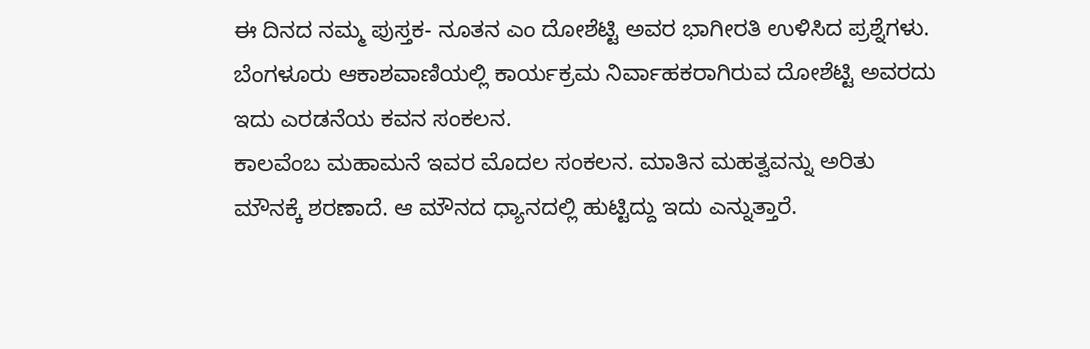ಈ ದಿನದ ನಮ್ಮ ಪುಸ್ತಕ- ನೂತನ ಎಂ ದೋಶೆಟ್ಟಿ ಅವರ ಭಾಗೀರತಿ ಉಳಿಸಿದ ಪ್ರಶ್ನೆಗಳು.
ಬೆಂಗಳೂರು ಆಕಾಶವಾಣಿಯಲ್ಲಿ ಕಾರ್ಯಕ್ರಮ ನಿರ್ವಾಹಕರಾಗಿರುವ ದೋಶೆಟ್ಟಿ ಅವರದು ಇದು ಎರಡನೆಯ ಕವನ ಸಂಕಲನ.
ಕಾಲವೆಂಬ ಮಹಾಮನೆ ಇವರ ಮೊದಲ ಸಂಕಲನ. ಮಾತಿನ ಮಹತ್ವವನ್ನು ಅರಿತು ಮೌನಕ್ಕೆ ಶರಣಾದೆ. ಆ ಮೌನದ ಧ್ಯಾನದಲ್ಲಿ ಹುಟ್ಟಿದ್ದು ಇದು ಎನ್ನುತ್ತಾರೆ.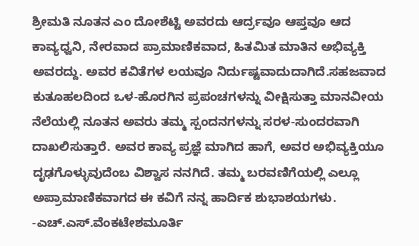ಶ್ರೀಮತಿ ನೂತನ ಎಂ ದೋಶೆಟ್ಟಿ ಅವರದು ಆರ್ದ್ರವೂ ಆಪ್ತವೂ ಆದ ಕಾವ್ಯಧ್ವನಿ, ನೇರವಾದ ಪ್ರಾಮಾಣಿಕವಾದ, ಹಿತಮಿತ ಮಾತಿನ ಅಭಿವ್ಯಕ್ತಿ ಅವರದ್ದು. ಅವರ ಕವಿತೆಗಳ ಲಯವೂ ನಿರ್ದುಷ್ಟವಾದುದಾಗಿದೆ.ಸಹಜವಾದ ಕುತೂಹಲದಿಂದ ಒಳ-ಹೊರಗಿನ ಪ್ರಪಂಚಗಳನ್ನು ವೀಕ್ಷಿಸುತ್ತಾ ಮಾನವೀಯ ನೆಲೆಯಲ್ಲಿ ನೂತನ ಅವರು ತಮ್ಮ ಸ್ಪಂದನಗಳನ್ನು ಸರಳ-ಸುಂದರವಾಗಿ ದಾಖಲಿಸುತ್ತಾರೆ. ಅವರ ಕಾವ್ಯ ಪ್ರಜ್ಞೆ ಮಾಗಿದ ಹಾಗೆ, ಅವರ ಅಭಿವ್ಯಕ್ತಿಯೂ ದೃಢಗೊಳ್ಳುವುದೆಂಬ ವಿಶ್ವಾಸ ನನಗಿದೆ. ತಮ್ಮ ಬರವಣಿಗೆಯಲ್ಲಿ ಎಲ್ಲೂ ಅಪ್ರಾಮಾಣಿಕವಾಗದ ಈ ಕವಿಗೆ ನನ್ನ ಹಾರ್ದಿಕ ಶುಭಾಶಯಗಳು.
-ಎಚ್.ಎಸ್.ವೆಂಕಟೇಶಮೂರ್ತಿ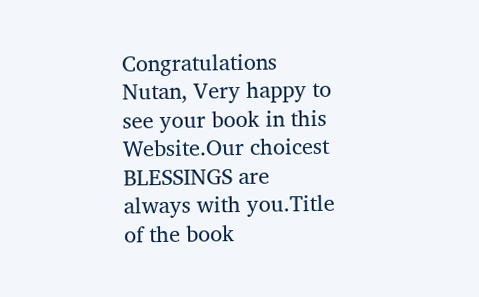Congratulations Nutan, Very happy to see your book in this Website.Our choicest BLESSINGS are always with you.Title of the book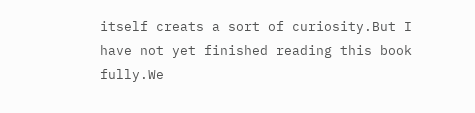itself creats a sort of curiosity.But I have not yet finished reading this book fully.We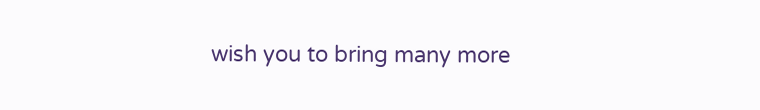wish you to bring many more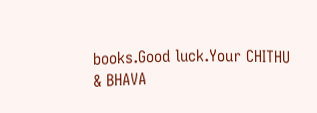books.Good luck.Your CHITHU & BHAVA